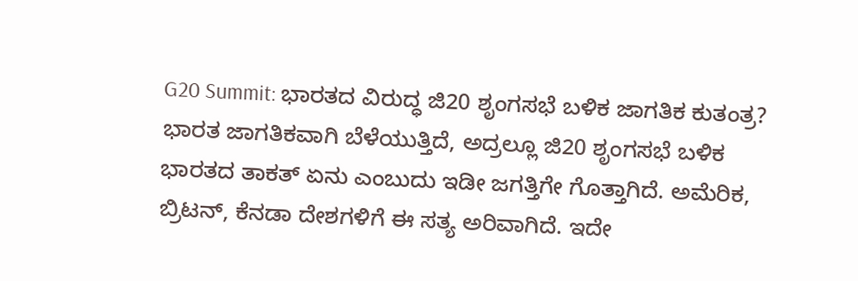G20 Summit: ಭಾರತದ ವಿರುದ್ಧ ಜಿ20 ಶೃಂಗಸಭೆ ಬಳಿಕ ಜಾಗತಿಕ ಕುತಂತ್ರ?
ಭಾರತ ಜಾಗತಿಕವಾಗಿ ಬೆಳೆಯುತ್ತಿದೆ, ಅದ್ರಲ್ಲೂ ಜಿ20 ಶೃಂಗಸಭೆ ಬಳಿಕ ಭಾರತದ ತಾಕತ್ ಏನು ಎಂಬುದು ಇಡೀ ಜಗತ್ತಿಗೇ ಗೊತ್ತಾಗಿದೆ. ಅಮೆರಿಕ, ಬ್ರಿಟನ್, ಕೆನಡಾ ದೇಶಗಳಿಗೆ ಈ ಸತ್ಯ ಅರಿವಾಗಿದೆ. ಇದೇ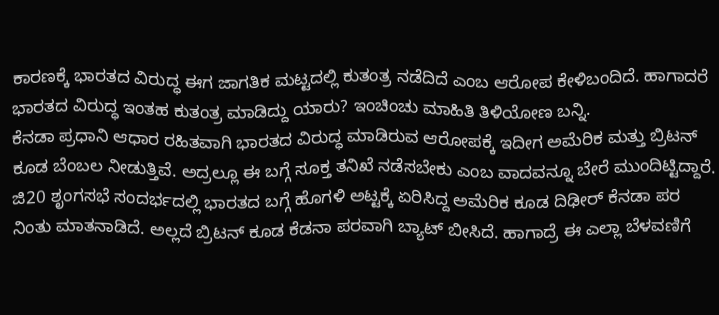ಕಾರಣಕ್ಕೆ ಭಾರತದ ವಿರುದ್ಧ ಈಗ ಜಾಗತಿಕ ಮಟ್ಟದಲ್ಲಿ ಕುತಂತ್ರ ನಡೆದಿದೆ ಎಂಬ ಆರೋಪ ಕೇಳಿಬಂದಿದೆ. ಹಾಗಾದರೆ ಭಾರತದ ವಿರುದ್ಧ ಇಂತಹ ಕುತಂತ್ರ ಮಾಡಿದ್ದು ಯಾರು? ಇಂಚಿಂಚು ಮಾಹಿತಿ ತಿಳಿಯೋಣ ಬನ್ನಿ.
ಕೆನಡಾ ಪ್ರಧಾನಿ ಆಧಾರ ರಹಿತವಾಗಿ ಭಾರತದ ವಿರುದ್ಧ ಮಾಡಿರುವ ಆರೋಪಕ್ಕೆ ಇದೀಗ ಅಮೆರಿಕ ಮತ್ತು ಬ್ರಿಟನ್ ಕೂಡ ಬೆಂಬಲ ನೀಡುತ್ತಿವೆ. ಅದ್ರಲ್ಲೂ ಈ ಬಗ್ಗೆ ಸೂಕ್ತ ತನಿಖೆ ನಡೆಸಬೇಕು ಎಂಬ ವಾದವನ್ನೂ ಬೇರೆ ಮುಂದಿಟ್ಟಿದ್ದಾರೆ. ಜಿ20 ಶೃಂಗಸಭೆ ಸಂದರ್ಭದಲ್ಲಿ ಭಾರತದ ಬಗ್ಗೆ ಹೊಗಳಿ ಅಟ್ಟಕ್ಕೆ ಏರಿಸಿದ್ದ ಅಮೆರಿಕ ಕೂಡ ದಿಢೀರ್ ಕೆನಡಾ ಪರ ನಿಂತು ಮಾತನಾಡಿದೆ. ಅಲ್ಲದೆ ಬ್ರಿಟನ್ ಕೂಡ ಕೆಡನಾ ಪರವಾಗಿ ಬ್ಯಾಟ್ ಬೀಸಿದೆ. ಹಾಗಾದ್ರೆ ಈ ಎಲ್ಲಾ ಬೆಳವಣಿಗೆ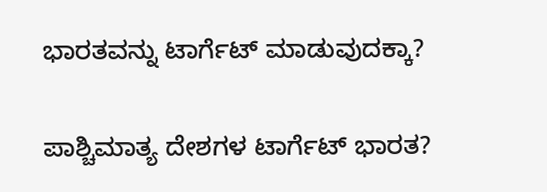ಭಾರತವನ್ನು ಟಾರ್ಗೆಟ್ ಮಾಡುವುದಕ್ಕಾ?

ಪಾಶ್ಚಿಮಾತ್ಯ ದೇಶಗಳ ಟಾರ್ಗೆಟ್ ಭಾರತ?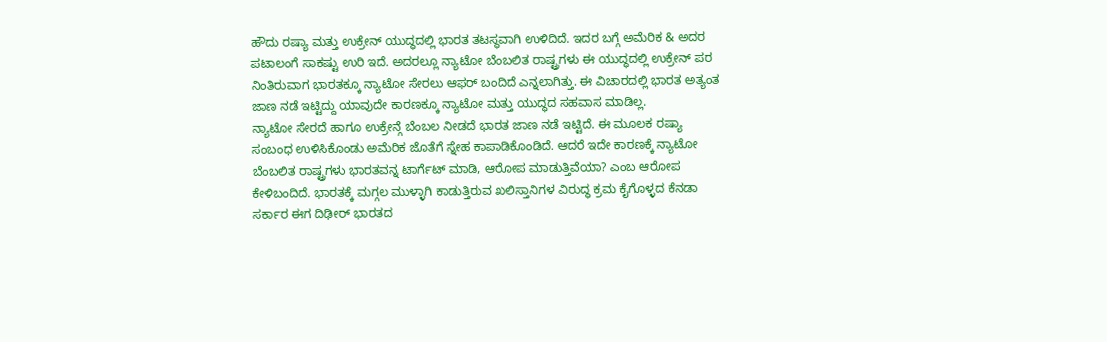ಹೌದು ರಷ್ಯಾ ಮತ್ತು ಉಕ್ರೇನ್ ಯುದ್ಧದಲ್ಲಿ ಭಾರತ ತಟಸ್ಥವಾಗಿ ಉಳಿದಿದೆ. ಇದರ ಬಗ್ಗೆ ಅಮೆರಿಕ & ಅದರ ಪಟಾಲಂಗೆ ಸಾಕಷ್ಟು ಉರಿ ಇದೆ. ಅದರಲ್ಲೂ ನ್ಯಾಟೋ ಬೆಂಬಲಿತ ರಾಷ್ಟ್ರಗಳು ಈ ಯುದ್ಧದಲ್ಲಿ ಉಕ್ರೇನ್ ಪರ ನಿಂತಿರುವಾಗ ಭಾರತಕ್ಕೂ ನ್ಯಾಟೋ ಸೇರಲು ಆಫರ್ ಬಂದಿದೆ ಎನ್ನಲಾಗಿತ್ತು. ಈ ವಿಚಾರದಲ್ಲಿ ಭಾರತ ಅತ್ಯಂತ ಜಾಣ ನಡೆ ಇಟ್ಟಿದ್ದು ಯಾವುದೇ ಕಾರಣಕ್ಕೂ ನ್ಯಾಟೋ ಮತ್ತು ಯುದ್ಧದ ಸಹವಾಸ ಮಾಡಿಲ್ಲ.
ನ್ಯಾಟೋ ಸೇರದೆ ಹಾಗೂ ಉಕ್ರೇನ್ಗೆ ಬೆಂಬಲ ನೀಡದೆ ಭಾರತ ಜಾಣ ನಡೆ ಇಟ್ಟಿದೆ. ಈ ಮೂಲಕ ರಷ್ಯಾ ಸಂಬಂಧ ಉಳಿಸಿಕೊಂಡು ಅಮೆರಿಕ ಜೊತೆಗೆ ಸ್ನೇಹ ಕಾಪಾಡಿಕೊಂಡಿದೆ. ಆದರೆ ಇದೇ ಕಾರಣಕ್ಕೆ ನ್ಯಾಟೋ ಬೆಂಬಲಿತ ರಾಷ್ಟ್ರಗಳು ಭಾರತವನ್ನ ಟಾರ್ಗೆಟ್ ಮಾಡಿ, ಆರೋಪ ಮಾಡುತ್ತಿವೆಯಾ? ಎಂಬ ಆರೋಪ ಕೇಳಿಬಂದಿದೆ. ಭಾರತಕ್ಕೆ ಮಗ್ಗಲ ಮುಳ್ಳಾಗಿ ಕಾಡುತ್ತಿರುವ ಖಲಿಸ್ತಾನಿಗಳ ವಿರುದ್ಧ ಕ್ರಮ ಕೈಗೊಳ್ಳದ ಕೆನಡಾ ಸರ್ಕಾರ ಈಗ ದಿಢೀರ್ ಭಾರತದ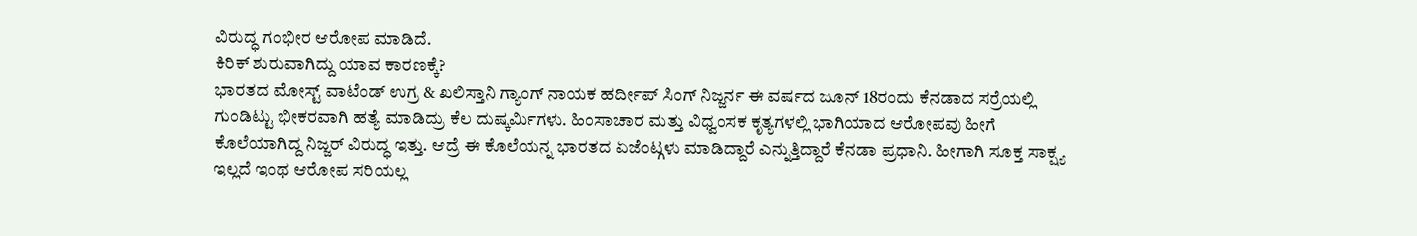ವಿರುದ್ಧ ಗಂಭೀರ ಆರೋಪ ಮಾಡಿದೆ.
ಕಿರಿಕ್ ಶುರುವಾಗಿದ್ದು ಯಾವ ಕಾರಣಕ್ಕೆ?
ಭಾರತದ ಮೋಸ್ಟ್ ವಾಟೆಂಡ್ ಉಗ್ರ & ಖಲಿಸ್ತಾನಿ ಗ್ಯಾಂಗ್ ನಾಯಕ ಹರ್ದೀಪ್ ಸಿಂಗ್ ನಿಜ್ಜರ್ನ ಈ ವರ್ಷದ ಜೂನ್ 18ರಂದು ಕೆನಡಾದ ಸರ್ರೆಯಲ್ಲಿ ಗುಂಡಿಟ್ಟು ಭೀಕರವಾಗಿ ಹತ್ಯೆ ಮಾಡಿದ್ರು ಕೆಲ ದುಷ್ಕರ್ಮಿಗಳು. ಹಿಂಸಾಚಾರ ಮತ್ತು ವಿಧ್ವಂಸಕ ಕೃತ್ಯಗಳಲ್ಲಿ ಭಾಗಿಯಾದ ಆರೋಪವು ಹೀಗೆ ಕೊಲೆಯಾಗಿದ್ದ ನಿಜ್ಜರ್ ವಿರುದ್ಧ ಇತ್ತು. ಆದ್ರೆ ಈ ಕೊಲೆಯನ್ನ ಭಾರತದ ಏಜೆಂಟ್ಗಳು ಮಾಡಿದ್ದಾರೆ ಎನ್ನುತ್ತಿದ್ದಾರೆ ಕೆನಡಾ ಪ್ರಧಾನಿ. ಹೀಗಾಗಿ ಸೂಕ್ತ ಸಾಕ್ಷ್ಯ ಇಲ್ಲದೆ ಇಂಥ ಆರೋಪ ಸರಿಯಲ್ಲ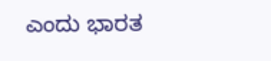ಎಂದು ಭಾರತ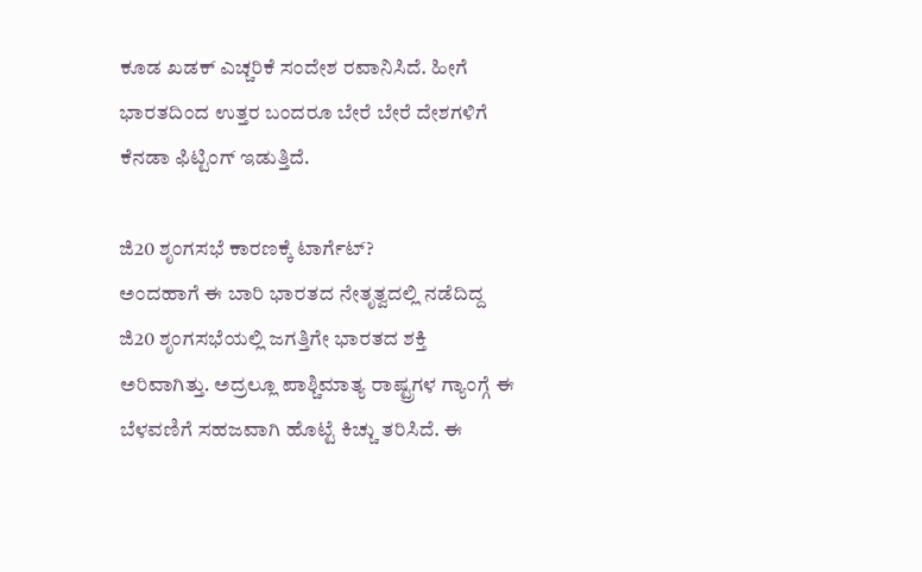ಕೂಡ ಖಡಕ್ ಎಚ್ಚರಿಕೆ ಸಂದೇಶ ರವಾನಿಸಿದೆ. ಹೀಗೆ ಭಾರತದಿಂದ ಉತ್ತರ ಬಂದರೂ ಬೇರೆ ಬೇರೆ ದೇಶಗಳಿಗೆ ಕೆನಡಾ ಫಿಟ್ಟಿಂಗ್ ಇಡುತ್ತಿದೆ.

ಜಿ20 ಶೃಂಗಸಭೆ ಕಾರಣಕ್ಕೆ ಟಾರ್ಗೆಟ್?
ಅಂದಹಾಗೆ ಈ ಬಾರಿ ಭಾರತದ ನೇತೃತ್ವದಲ್ಲಿ ನಡೆದಿದ್ದ ಜಿ20 ಶೃಂಗಸಭೆಯಲ್ಲಿ ಜಗತ್ತಿಗೇ ಭಾರತದ ಶಕ್ತಿ ಅರಿವಾಗಿತ್ತು. ಅದ್ರಲ್ಲೂ ಪಾಶ್ಚಿಮಾತ್ಯ ರಾಷ್ಟ್ರಗಳ ಗ್ಯಾಂಗ್ಗೆ ಈ ಬೆಳವಣಿಗೆ ಸಹಜವಾಗಿ ಹೊಟ್ಟೆ ಕಿಚ್ಚು ತರಿಸಿದೆ. ಈ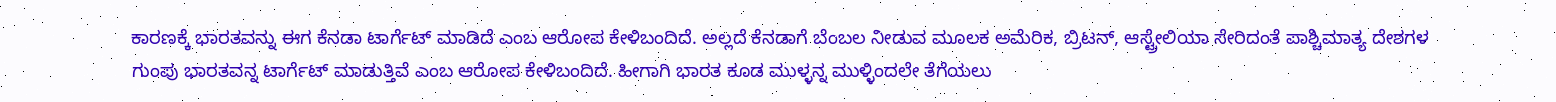ಕಾರಣಕ್ಕೆ ಭಾರತವನ್ನು ಈಗ ಕೆನಡಾ ಟಾರ್ಗೆಟ್ ಮಾಡಿದೆ ಎಂಬ ಆರೋಪ ಕೇಳಿಬಂದಿದೆ. ಅಲ್ಲದೆ ಕೆನಡಾಗೆ ಬೆಂಬಲ ನೀಡುವ ಮೂಲಕ ಅಮೆರಿಕ, ಬ್ರಿಟನ್, ಆಸ್ಟ್ರೇಲಿಯಾ ಸೇರಿದಂತೆ ಪಾಶ್ಚಿಮಾತ್ಯ ದೇಶಗಳ ಗುಂಪು ಭಾರತವನ್ನ ಟಾರ್ಗೆಟ್ ಮಾಡುತ್ತಿವೆ ಎಂಬ ಆರೋಪ ಕೇಳಿಬಂದಿದೆ. ಹೀಗಾಗಿ ಭಾರತ ಕೂಡ ಮುಳ್ಳನ್ನ ಮುಳ್ಳಿಂದಲೇ ತೆಗೆಯಲು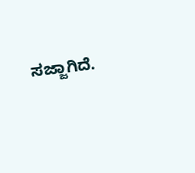ಸಜ್ಜಾಗಿದೆ.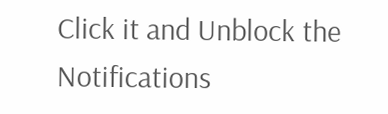Click it and Unblock the Notifications